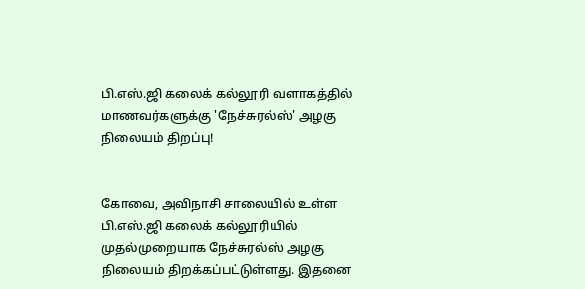பி.எஸ்.ஜி கலைக் கல்லூரி வளாகத்தில் மாணவர்களுக்கு 'நேச்சுரல்ஸ்' அழகு நிலையம் திறப்பு!


கோவை, அவிநாசி சாலையில் உள்ள பி.எஸ்.ஜி கலைக் கல்லூரியில் முதல்முறையாக நேச்சுரல்ஸ் அழகு நிலையம் திறக்கப்பட்டுள்ளது. இதனை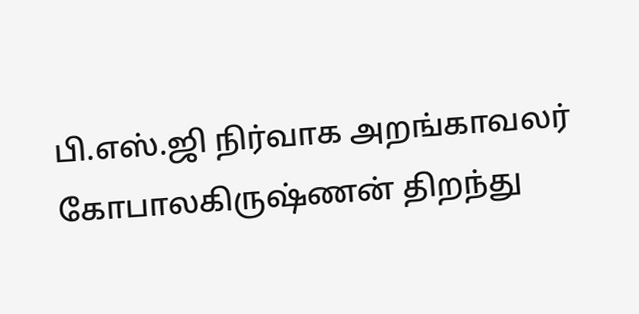பி.எஸ்.ஜி நிர்வாக அறங்காவலர் கோபாலகிருஷ்ணன் திறந்து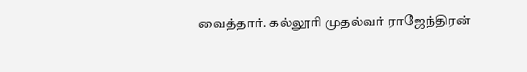வைத்தார். கல்லூரி முதல்வர் ராஜேந்திரன்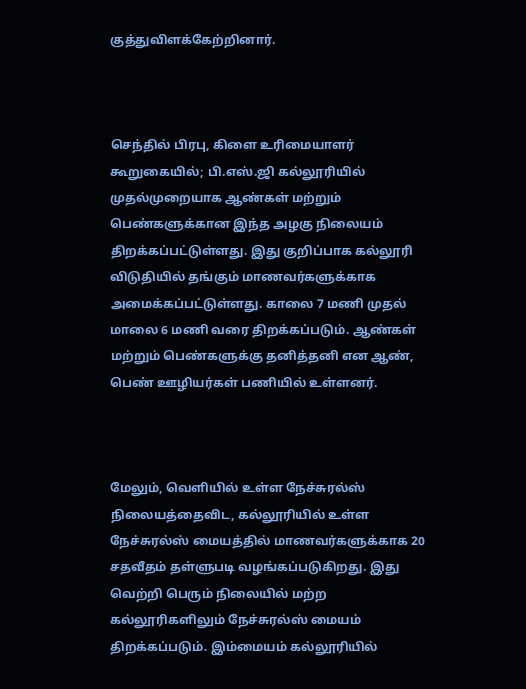குத்துவிளக்கேற்றினார்.



செந்தில் பிரபு, கிளை உரிமையாளர் கூறுகையில்; பி.எஸ்.ஜி கல்லூரியில் முதல்முறையாக ஆண்கள் மற்றும் பெண்களுக்கான இந்த அழகு நிலையம் திறக்கப்பட்டுள்ளது. இது குறிப்பாக கல்லூரி விடுதியில் தங்கும் மாணவர்களுக்காக அமைக்கப்பட்டுள்ளது. காலை 7 மணி முதல் மாலை 6 மணி வரை திறக்கப்படும். ஆண்கள் மற்றும் பெண்களுக்கு தனித்தனி என ஆண், பெண் ஊழியர்கள் பணியில் உள்ளனர்.



மேலும், வெளியில் உள்ள நேச்சுரல்ஸ் நிலையத்தைவிட, கல்லூரியில் உள்ள நேச்சுரல்ஸ் மையத்தில் மாணவர்களுக்காக 20 சதவீதம் தள்ளுபடி வழங்கப்படுகிறது. இது வெற்றி பெரும் நிலையில் மற்ற கல்லூரிகளிலும் நேச்சுரல்ஸ் மையம் திறக்கப்படும். இம்மையம் கல்லூரியில்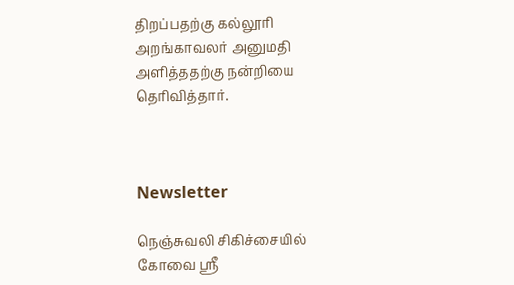திறப்பதற்கு கல்லூரி அறங்காவலர் அனுமதி அளித்ததற்கு நன்றியை தெரிவித்தார்.



Newsletter

நெஞ்சுவலி சிகிச்சையில் கோவை ஸ்ரீ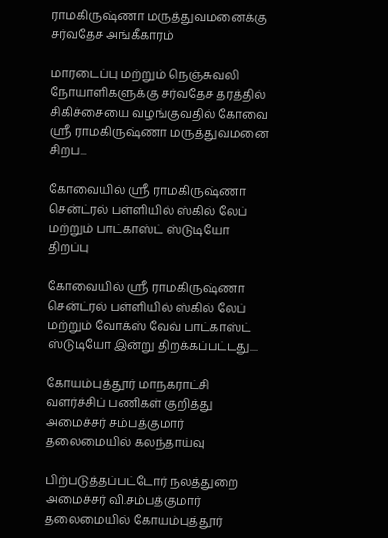ராமகிருஷ்ணா மருத்துவமனைக்கு சர்வதேச அங்கீகாரம்

மாரடைப்பு மற்றும் நெஞ்சுவலி நோயாளிகளுக்கு சர்வதேச தரத்தில் சிகிச்சையை வழங்குவதில் கோவை ஸ்ரீ ராமகிருஷ்ணா மருத்துவமனை சிறப...

கோவையில் ஸ்ரீ ராமகிருஷ்ணா சென்ட்ரல் பள்ளியில் ஸ்கில் லேப் மற்றும் பாட்காஸ்ட் ஸ்டுடியோ திறப்பு

கோவையில் ஸ்ரீ ராமகிருஷ்ணா சென்ட்ரல் பள்ளியில் ஸ்கில் லேப் மற்றும் வோக்ஸ் வேவ் பாட்காஸ்ட் ஸ்டுடியோ இன்று திறக்கப்பட்டது....

கோயம்புத்தூர் மாநகராட்சி வளர்ச்சிப் பணிகள் குறித்து அமைச்சர் சம்பத்குமார் தலைமையில் கலந்தாய்வு

பிற்படுத்தப்பட்டோர் நலத்துறை அமைச்சர் வி.சம்பத்குமார் தலைமையில் கோயம்புத்தூர்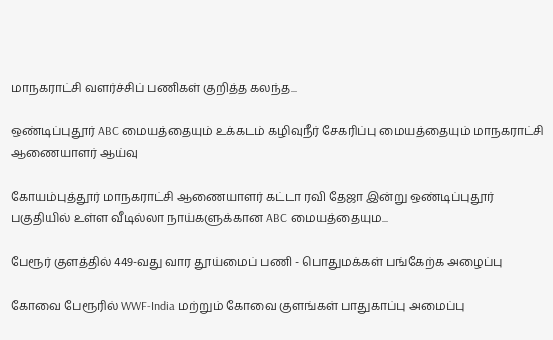மாநகராட்சி வளர்ச்சிப் பணிகள் குறித்த கலந்த...

ஒண்டிப்புதூர் ABC மையத்தையும் உக்கடம் கழிவுநீர் சேகரிப்பு மையத்தையும் மாநகராட்சி ஆணையாளர் ஆய்வு

கோயம்புத்தூர் மாநகராட்சி ஆணையாளர் கட்டா ரவி தேஜா இன்று ஒண்டிப்புதூர் பகுதியில் உள்ள வீடில்லா நாய்களுக்கான ABC மையத்தையும...

பேரூர் குளத்தில் 449-வது வார தூய்மைப் பணி - பொதுமக்கள் பங்கேற்க அழைப்பு

கோவை பேரூரில் WWF-India மற்றும் கோவை குளங்கள் பாதுகாப்பு அமைப்பு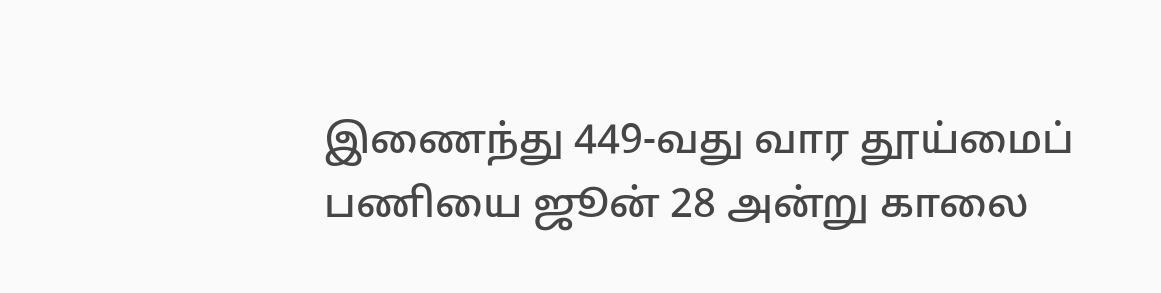இணைந்து 449-வது வார தூய்மைப் பணியை ஜூன் 28 அன்று காலை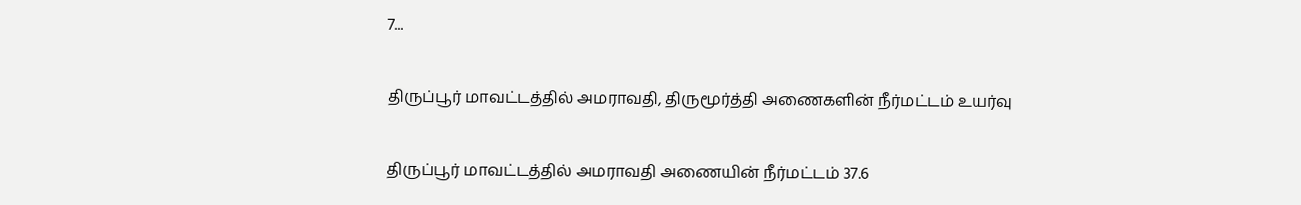7...

திருப்பூர் மாவட்டத்தில் அமராவதி, திருமூர்த்தி அணைகளின் நீர்மட்டம் உயர்வு

திருப்பூர் மாவட்டத்தில் அமராவதி அணையின் நீர்மட்டம் 37.6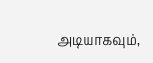அடியாகவும்,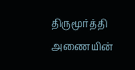திருமூர்த்தி அணையின்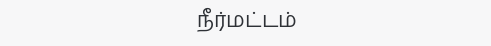நீர்மட்டம்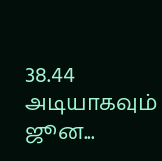38.44 அடியாகவும் ஜூன...